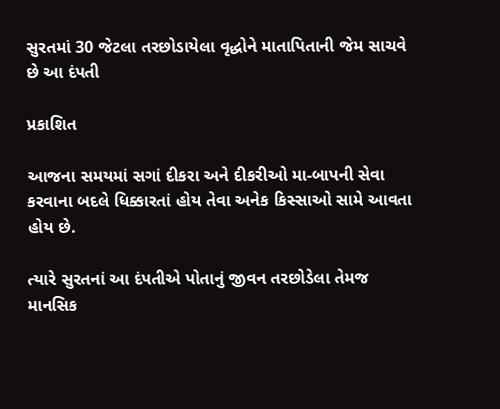સુરતમાં 30 જેટલા તરછોડાયેલા વૃદ્ધોને માતાપિતાની જેમ સાચવે છે આ દંપતી

પ્રકાશિત

આજના સમયમાં સગાં દીકરા અને દીકરીઓ મા-બાપની સેવા કરવાના બદલે ધિક્કારતાં હોય તેવા અનેક કિસ્સાઓ સામે આવતા હોય છે.

ત્યારે સુરતનાં આ દંપતીએ પોતાનું જીવન તરછોડેલા તેમજ માનસિક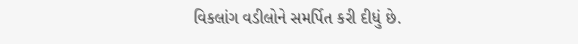વિકલાંગ વડીલોને સમર્પિત કરી દીધું છે.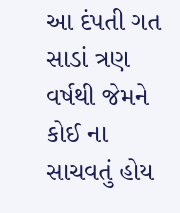આ દંપતી ગત સાડાં ત્રણ વર્ષથી જેમને કોઈ ના સાચવતું હોય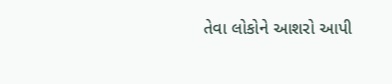તેવા લોકોને આશરો આપી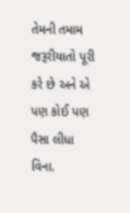તેમની તમામ જરૂરીયાતો પૂરી કરે છે અને એ પણ કોઈ પણ પૈસા લીધા વિના.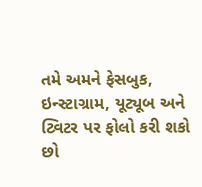તમે અમને ફેસબુક, ઇન્સ્ટાગ્રામ, યૂટ્યૂબ અને ટ્વિટર પર ફોલો કરી શકો છો